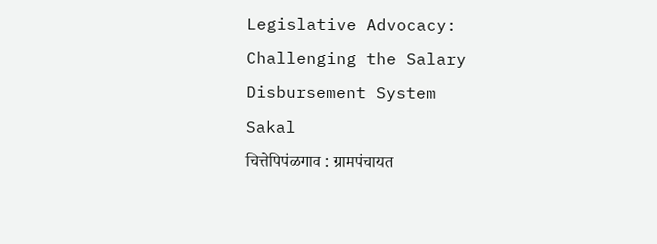Legislative Advocacy: Challenging the Salary Disbursement System
Sakal
चित्तेपिपंळगाव : ग्रामपंचायत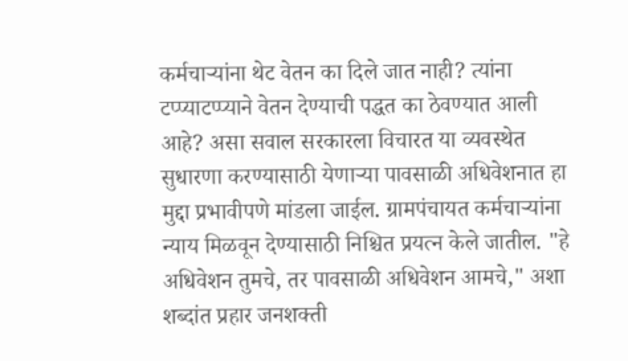कर्मचाऱ्यांना थेट वेतन का दिले जात नाही? त्यांना टप्प्याटप्प्याने वेतन देण्याची पद्धत का ठेवण्यात आली आहे? असा सवाल सरकारला विचारत या व्यवस्थेत सुधारणा करण्यासाठी येणाऱ्या पावसाळी अधिवेशनात हा मुद्दा प्रभावीपणे मांडला जाईल. ग्रामपंचायत कर्मचाऱ्यांना न्याय मिळवून देण्यासाठी निश्चित प्रयत्न केले जातील. "हे अधिवेशन तुमचे, तर पावसाळी अधिवेशन आमचे," अशा शब्दांत प्रहार जनशक्ती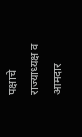पक्षाचे राज्याध्यक्ष व आमदार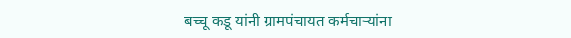बच्चू कडू यांनी ग्रामपंचायत कर्मचाऱ्यांना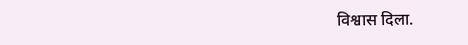विश्वास दिला.